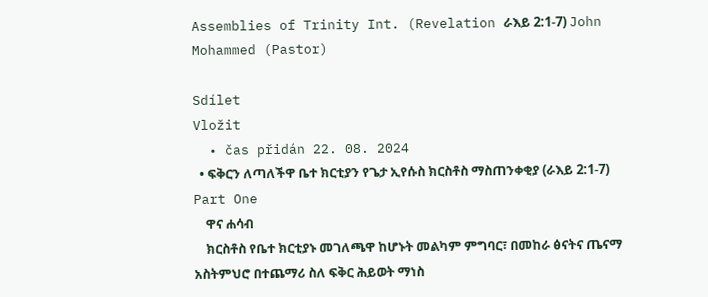Assemblies of Trinity Int. (Revelation ራእይ 2:1-7) John Mohammed (Pastor)

Sdílet
Vložit
  • čas přidán 22. 08. 2024
  • ፍቅርን ለጣለችዋ ቤተ ክርቲያን የጌታ ኢየሱስ ክርስቶስ ማስጠንቀቂያ (ራእይ 2:1-7) Part One
    ዋና ሐሳብ
    ክርስቶስ የቤተ ክርቲያኑ መገለጫዋ ከሆኑት መልካም ምግባር፣ በመከራ ፅናትና ጤናማ አስትምህሮ በተጨማሪ ስለ ፍቅር ሕይወት ማነስ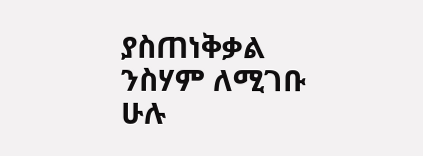ያስጠነቅቃል ንስሃም ለሚገቡ ሁሉ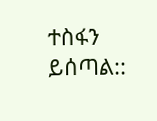ተስፋን ይሰጣል::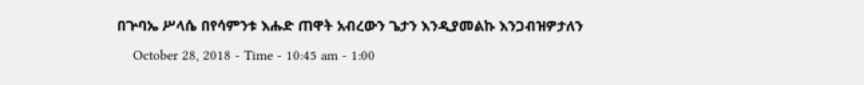በጕባኤ ሥላሴ በየሳምንቱ እሑድ ጠዋት አብረውን ጌታን እንዲያመልኩ እንጋብዝዎታለን
    October 28, 2018 - Time - 10:45 am - 1:00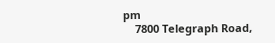pm
    7800 Telegraph Road,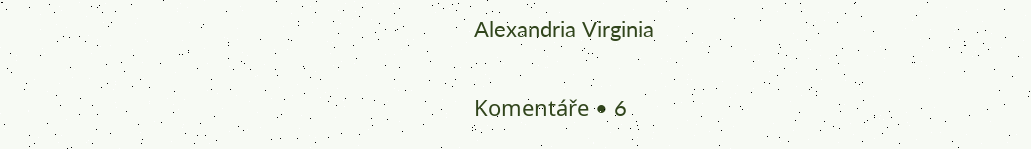Alexandria Virginia

Komentáře • 6